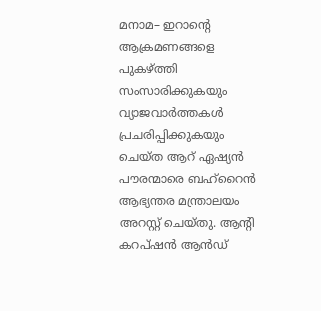മനാമ– ഇറാൻ്റെ ആക്രമണങ്ങളെ പുകഴ്ത്തി സംസാരിക്കുകയും വ്യാജവാർത്തകൾ പ്രചരിപ്പിക്കുകയും ചെയ്ത ആറ് ഏഷ്യൻ പൗരന്മാരെ ബഹ്റൈൻ ആഭ്യന്തര മന്ത്രാലയം അറസ്റ്റ് ചെയ്തു. ആൻ്റി കറപ്ഷൻ ആൻഡ്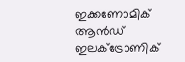ഇക്കണോമിക് ആൻഡ് ഇലക്ട്രോണിക്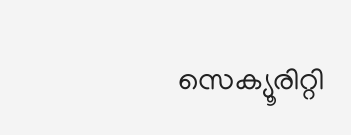സെക്യൂരിറ്റി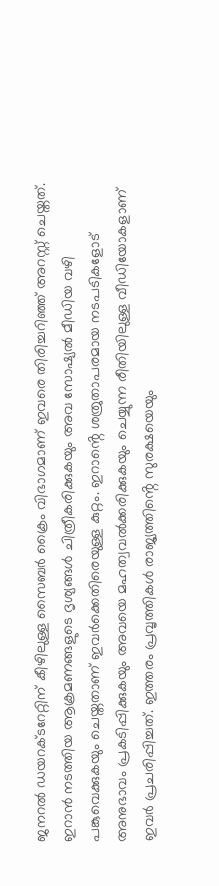ജനറൽ ഡയറക്ടറേറ്റിന് കീഴിലുള്ള സൈബർ ക്രൈം വിഭാഗമാണ് ഇവരെ തിരിച്ചറിഞ്ഞ് അറസ്റ്റ് ചെയ്തത്.
ഇറാൻ നടത്തിയ ആക്രമണങ്ങളുടെ ദൃശ്യങ്ങൾ ചിത്രീകരിക്കുകയും അവ സോഷ്യൽ മീഡിയ വഴി പങ്കുവെക്കുകയും ചെയ്തതാണ് ഇവർക്കെതിരെയുള്ള കുറ്റം. ഇറാൻ്റെ ശത്രുതാപരമായ നടപടികളോട് അനുഭാവം പ്രകടിപ്പിക്കുകയും അവയെ മഹത്വവൽക്കരിക്കുകയും ചെയ്യുന്ന രീതിയിലുള്ള വീഡിയോകളാണ് ഇവർ പ്രചരിപ്പിച്ചത്. ഇത്തരം പ്രവൃത്തികൾ രാജ്യത്തിൻ്റെ സുരക്ഷയെയും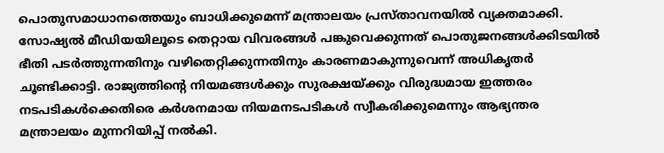പൊതുസമാധാനത്തെയും ബാധിക്കുമെന്ന് മന്ത്രാലയം പ്രസ്താവനയിൽ വ്യക്തമാക്കി.
സോഷ്യൽ മീഡിയയിലൂടെ തെറ്റായ വിവരങ്ങൾ പങ്കുവെക്കുന്നത് പൊതുജനങ്ങൾക്കിടയിൽ ഭീതി പടർത്തുന്നതിനും വഴിതെറ്റിക്കുന്നതിനും കാരണമാകുന്നുവെന്ന് അധികൃതർ ചൂണ്ടിക്കാട്ടി. രാജ്യത്തിൻ്റെ നിയമങ്ങൾക്കും സുരക്ഷയ്ക്കും വിരുദ്ധമായ ഇത്തരം നടപടികൾക്കെതിരെ കർശനമായ നിയമനടപടികൾ സ്വീകരിക്കുമെന്നും ആഭ്യന്തര മന്ത്രാലയം മുന്നറിയിപ്പ് നൽകി.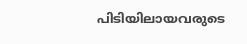പിടിയിലായവരുടെ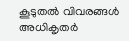കൂടുതൽ വിവരങ്ങൾ അധികൃതർ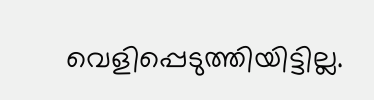വെളിപ്പെടുത്തിയിട്ടില്ല.